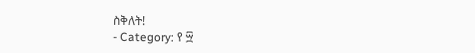ስቅለት!
- Category: የ ፵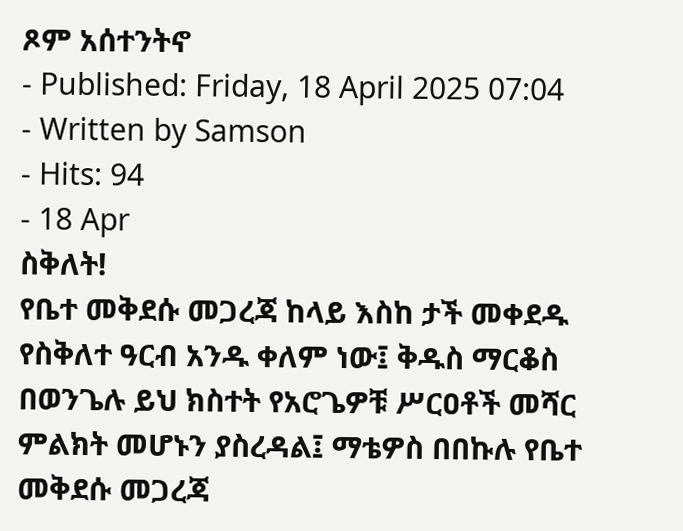ጾም አሰተንትኖ
- Published: Friday, 18 April 2025 07:04
- Written by Samson
- Hits: 94
- 18 Apr
ስቅለት!
የቤተ መቅደሱ መጋረጃ ከላይ እስከ ታች መቀደዱ የስቅለተ ዓርብ አንዱ ቀለም ነው፤ ቅዱስ ማርቆስ በወንጌሉ ይህ ክስተት የአሮጌዎቹ ሥርዐቶች መሻር ምልክት መሆኑን ያስረዳል፤ ማቴዎስ በበኩሉ የቤተ መቅደሱ መጋረጃ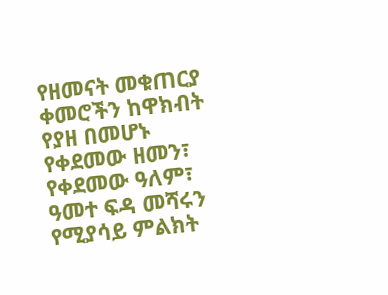የዘመናት መቁጠርያ ቀመሮችን ከዋክብት የያዘ በመሆኑ የቀደመው ዘመን፣ የቀደመው ዓለም፣ ዓመተ ፍዳ መሻሩን የሚያሳይ ምልክት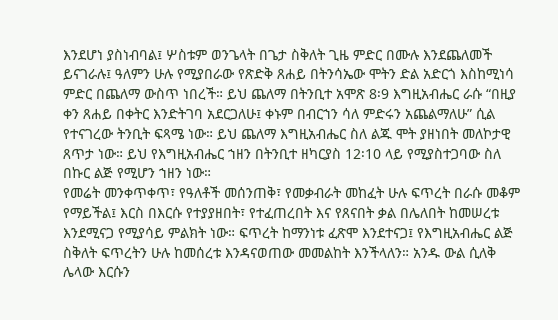እንደሆነ ያስነብባል፤ ሦስቱም ወንጌላት በጌታ ስቅለት ጊዜ ምድር በሙሉ እንደጨለመች ይናገራሉ፤ ዓለምን ሁሉ የሚያበራው የጽድቅ ጸሐይ በትንሳኤው ሞትን ድል አድርጎ እስከሚነሳ ምድር በጨለማ ውስጥ ነበረች። ይህ ጨለማ በትንቢተ አሞጽ 8፡9 እግዚአብሔር ራሱ “በዚያ ቀን ጸሐይ በቀትር እንድትገባ አደርጋለሁ፤ ቀኑም በብርኀን ሳለ ምድሩን አጨልማለሁ” ሲል የተናገረው ትንቢት ፍጻሜ ነው። ይህ ጨለማ እግዚአብሔር ስለ ልጁ ሞት ያዘነበት መለኮታዊ ጸጥታ ነው። ይህ የእግዚአብሔር ኀዘን በትንቢተ ዘካርያስ 12፡10 ላይ የሚያስተጋባው ስለ በኩር ልጅ የሚሆን ኀዘን ነው።
የመሬት መንቀጥቀጥ፣ የዓለቶች መሰንጠቅ፣ የመቃብራት መከፈት ሁሉ ፍጥረት በራሱ መቆም የማይችል፤ እርስ በእርሱ የተያያዘበት፣ የተፈጠረበት እና የጸናበት ቃል በሌለበት ከመሠረቱ እንደሚናጋ የሚያሳይ ምልክት ነው። ፍጥረት ከማንነቱ ፈጽሞ እንደተናጋ፤ የእግዚአብሔር ልጅ ስቅለት ፍጥረትን ሁሉ ከመሰረቱ እንዳናወጠው መመልከት እንችላለን። አንዱ ውል ሲለቅ ሌላው እርሱን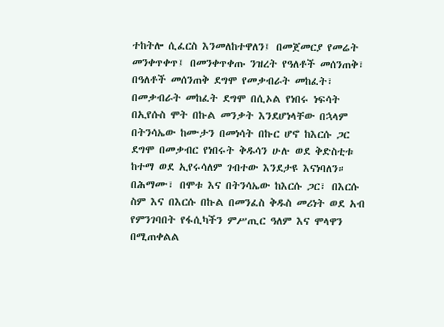ተከትሎ ሲፈርስ እንመለከተዋለን፤ በመጀመርያ የመሬት መንቀጥቀጥ፤ በመንቀጥቀጡ ንዝረት የዓለቶች መሰንጠቅ፣ በዓለቶች መሰንጠቅ ደግሞ የመቃብራት መከፈት፣ በመቃብራት መከፈት ደግሞ በሲኦል የነበሩ ነፍሳት በኢየሱስ ሞት በኩል መንቃት እንደሆነላቸው በኋላም በትንሳኤው ከሙታን በመነሳት በኩር ሆኖ ከእርሱ ጋር ደግሞ በመቃብር የነበሩት ቅዱሳን ሁሉ ወደ ቅድስቲቱ ከተማ ወደ ኢየሩሳለም ገብተው እንደታዩ እናነባለን።
በሕማሙ፣ በሞቱ እና በትንሳኤው ከእርሱ ጋር፣ በእርሱ ስም እና በእርሱ በኩል በመንፈስ ቅዱስ መሪነት ወደ አብ የምንገባበት የፋሲካችን ምሥጢር ዓለም እና ሞላዋን በሚጠቀልል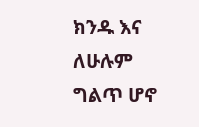ክንዱ እና ለሁሉም ግልጥ ሆኖ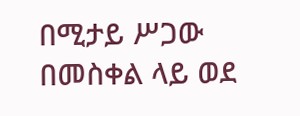በሚታይ ሥጋው በመስቀል ላይ ወደ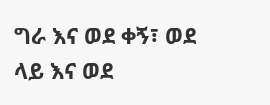ግራ እና ወደ ቀኝ፣ ወደ ላይ እና ወደ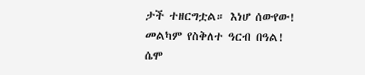ታች ተዘርግቷል። እነሆ ሰውየው!
መልካም የስቅለተ ዓርብ በዓል!
ሴሞ